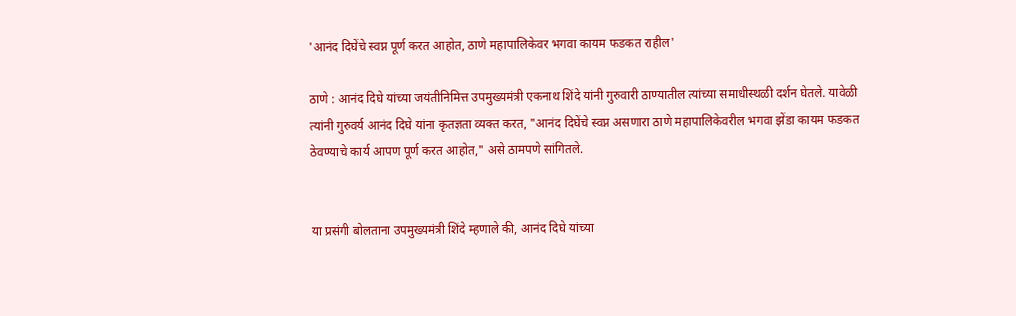'आनंद दिघेंचे स्वप्न पूर्ण करत आहोत, ठाणे महापालिकेवर भगवा कायम फडकत राहील'

ठाणे : आनंद दिघे यांच्या जयंतीनिमित्त उपमुख्यमंत्री एकनाथ शिंदे यांनी गुरुवारी ठाण्यातील त्यांच्या समाधीस्थळी दर्शन घेतले. यावेळी त्यांनी गुरुवर्य आनंद दिघे यांना कृतज्ञता व्यक्त करत, "आनंद दिघेंचे स्वप्न असणारा ठाणे महापालिकेवरील भगवा झेंडा कायम फडकत ठेवण्याचे कार्य आपण पूर्ण करत आहोत," असे ठामपणे सांगितले.


या प्रसंगी बोलताना उपमुख्यमंत्री शिंदे म्हणाले की, आनंद दिघे यांच्या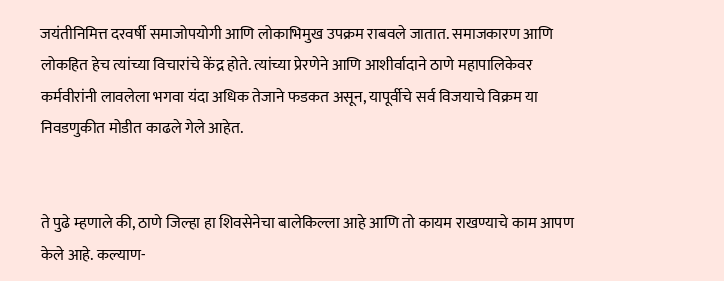जयंतीनिमित्त दरवर्षी समाजोपयोगी आणि लोकाभिमुख उपक्रम राबवले जातात. समाजकारण आणि लोकहित हेच त्यांच्या विचारांचे केंद्र होते. त्यांच्या प्रेरणेने आणि आशीर्वादाने ठाणे महापालिकेवर कर्मवीरांनी लावलेला भगवा यंदा अधिक तेजाने फडकत असून, यापूर्वीचे सर्व विजयाचे विक्रम या निवडणुकीत मोडीत काढले गेले आहेत.


ते पुढे म्हणाले की, ठाणे जिल्हा हा शिवसेनेचा बालेकिल्ला आहे आणि तो कायम राखण्याचे काम आपण केले आहे. कल्याण-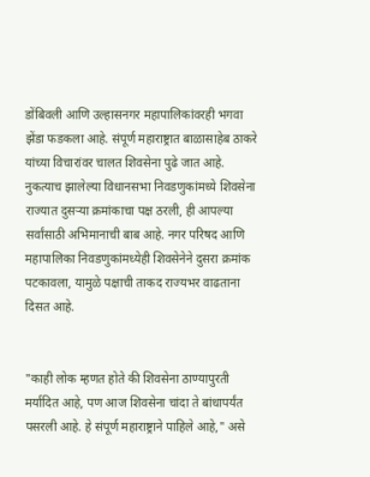डोंबिवली आणि उल्हासनगर महापालिकांवरही भगवा झेंडा फडकला आहे. संपूर्ण महाराष्ट्रात बाळासाहेब ठाकरे यांच्या विचारांवर चालत शिवसेना पुढे जात आहे. नुकत्याच झालेल्या विधानसभा निवडणुकांमध्ये शिवसेना राज्यात दुसऱ्या क्रमांकाचा पक्ष ठरली, ही आपल्या सर्वांसाठी अभिमानाची बाब आहे. नगर परिषद आणि महापालिका निवडणुकांमध्येही शिवसेनेने दुसरा क्रमांक पटकावला, यामुळे पक्षाची ताकद राज्यभर वाढताना दिसत आहे.


"काही लोक म्हणत होते की शिवसेना ठाण्यापुरती मर्यादित आहे, पण आज शिवसेना चांदा ते बांधापर्यंत पसरली आहे. हे संपूर्ण महाराष्ट्राने पाहिले आहे," असे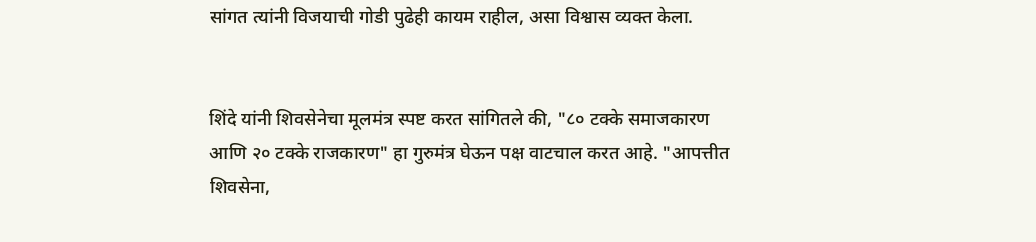सांगत त्यांनी विजयाची गोडी पुढेही कायम राहील, असा विश्वास व्यक्त केला.


शिंदे यांनी शिवसेनेचा मूलमंत्र स्पष्ट करत सांगितले की, "८० टक्के समाजकारण आणि २० टक्के राजकारण" हा गुरुमंत्र घेऊन पक्ष वाटचाल करत आहे. "आपत्तीत शिवसेना,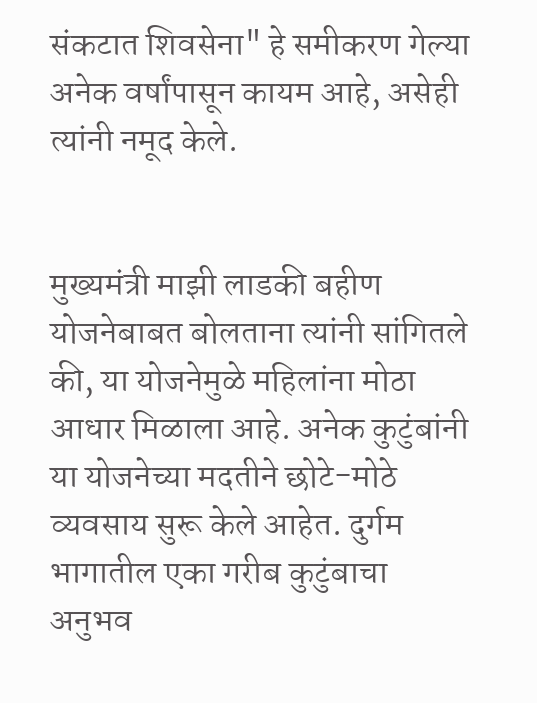संकटात शिवसेना" हे समीकरण गेल्या अनेक वर्षांपासून कायम आहे, असेही त्यांनी नमूद केले.


मुख्यमंत्री माझी लाडकी बहीण योजनेबाबत बोलताना त्यांनी सांगितले की, या योजनेमुळे महिलांना मोठा आधार मिळाला आहे. अनेक कुटुंबांनी या योजनेच्या मदतीने छोटे-मोठे व्यवसाय सुरू केले आहेत. दुर्गम भागातील एका गरीब कुटुंबाचा अनुभव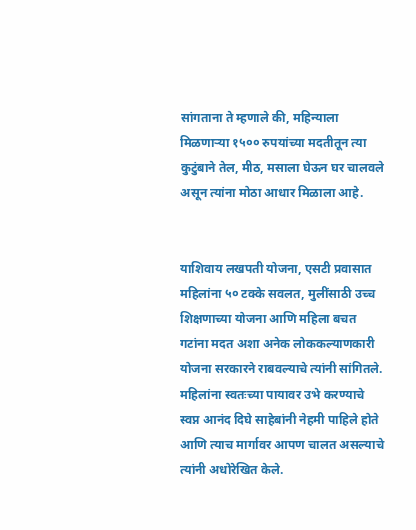सांगताना ते म्हणाले की, महिन्याला मिळणाऱ्या १५०० रुपयांच्या मदतीतून त्या कुटुंबाने तेल, मीठ, मसाला घेऊन घर चालवले असून त्यांना मोठा आधार मिळाला आहे.


याशिवाय लखपती योजना, एसटी प्रवासात महिलांना ५० टक्के सवलत, मुलींसाठी उच्च शिक्षणाच्या योजना आणि महिला बचत गटांना मदत अशा अनेक लोककल्याणकारी योजना सरकारने राबवल्याचे त्यांनी सांगितले. महिलांना स्वतःच्या पायावर उभे करण्याचे स्वप्न आनंद दिघे साहेबांनी नेहमी पाहिले होते आणि त्याच मार्गावर आपण चालत असल्याचे त्यांनी अधोरेखित केले.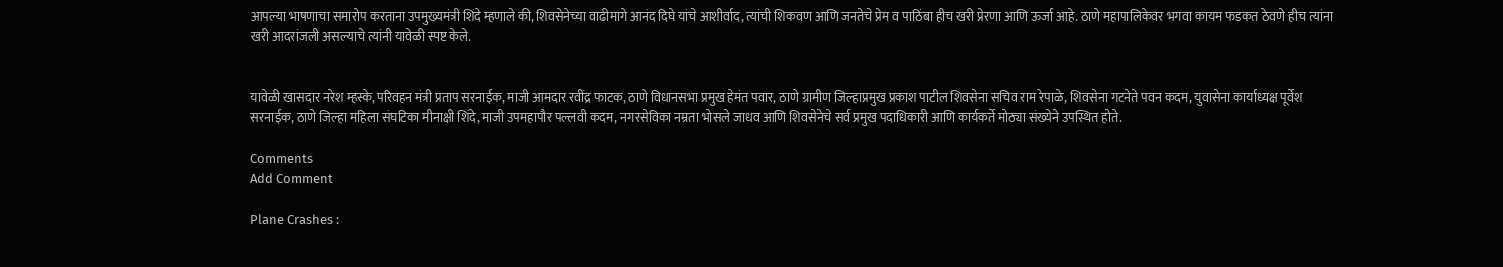आपल्या भाषणाचा समारोप करताना उपमुख्यमंत्री शिंदे म्हणाले की, शिवसेनेच्या वाढीमागे आनंद दिघे यांचे आशीर्वाद, त्यांची शिकवण आणि जनतेचे प्रेम व पाठिंबा हीच खरी प्रेरणा आणि ऊर्जा आहे. ठाणे महापालिकेवर भगवा कायम फडकत ठेवणे हीच त्यांना खरी आदरांजली असल्याचे त्यांनी यावेळी स्पष्ट केले.


यावेळी खासदार नरेश म्हस्के, परिवहन मंत्री प्रताप सरनाईक, माजी आमदार रवींद्र फाटक, ठाणे विधानसभा प्रमुख हेमंत पवार, ठाणे ग्रामीण जिल्हाप्रमुख प्रकाश पाटील शिवसेना सचिव राम रेपाळे, शिवसेना गटनेते पवन कदम, युवासेना कार्याध्यक्ष पूर्वेश सरनाईक, ठाणे जिल्हा महिला संघटिका मीनाक्षी शिंदे, माजी उपमहापौर पल्लवी कदम, नगरसेविका नम्रता भोसले जाधव आणि शिवसेनेचे सर्व प्रमुख पदाधिकारी आणि कार्यकर्ते मोठ्या संख्येने उपस्थित होते.

Comments
Add Comment

Plane Crashes :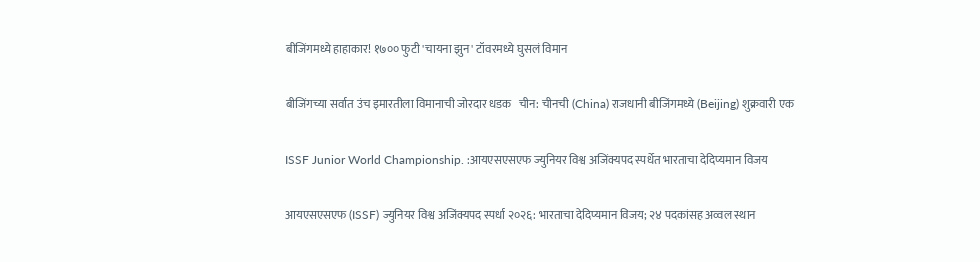बीजिंगमध्ये हाहाकार! १७०० फुटी 'चायना झुन' टॉवरमध्ये घुसलं विमान

बीजिंगच्या सर्वात उंच इमारतीला विमानाची जोरदार धडक   चीन: चीनची (China) राजधानी बीजिंगमध्ये (Beijing) शुक्रवारी एक

ISSF Junior World Championship. :आयएसएसएफ ज्युनियर विश्व अजिंक्यपद स्पर्धेत भारताचा देदिप्यमान विजय

आयएसएसएफ (ISSF) ज्युनियर विश्व अजिंक्यपद स्पर्धा २०२६: भारताचा देदिप्यमान विजय; २४ पदकांसह अव्वल स्थान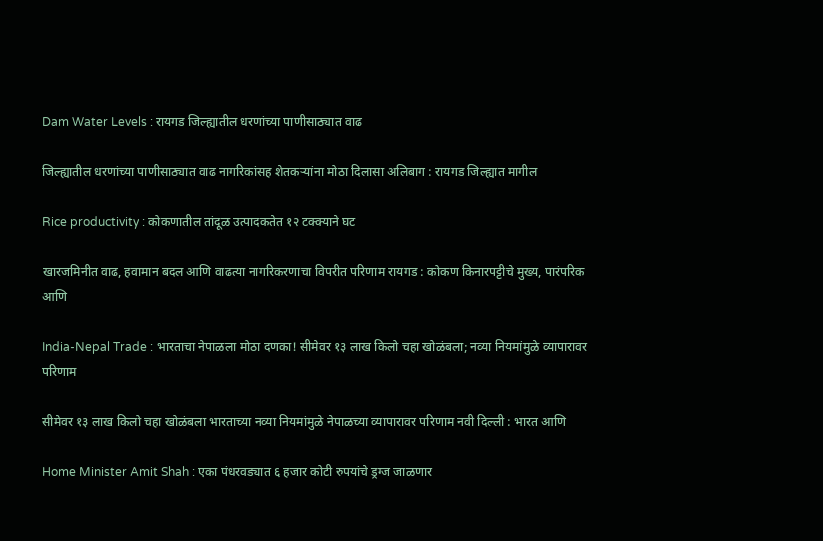Dam Water Levels : रायगड जिल्ह्यातील धरणांच्या पाणीसाठ्यात वाढ

जिल्ह्यातील धरणांच्या पाणीसाठ्यात वाढ नागरिकांसह शेतकऱ्यांना मोठा दिलासा अलिबाग : रायगड जिल्ह्यात मागील

Rice productivity : कोकणातील तांदूळ उत्पादकतेत १२ टक्क्याने घट

खारजमिनीत वाढ, हवामान बदल आणि वाढत्या नागरिकरणाचा विपरीत परिणाम रायगड : कोकण किनारपट्टीचे मुख्य, पारंपरिक आणि

India-Nepal Trade : भारताचा नेपाळला मोठा दणका! सीमेवर १३ लाख किलो चहा खोळंबला; नव्या नियमांमुळे व्यापारावर परिणाम

सीमेवर १३ लाख किलो चहा खोळंबला भारताच्या नव्या नियमांमुळे नेपाळच्या व्यापारावर परिणाम नवी दिल्ली : भारत आणि

Home Minister Amit Shah : एका पंधरवड्यात ६ हजार कोटी रुपयांचे ड्रग्ज जाळणार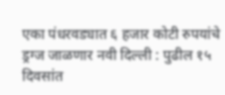एका पंधरवड्यात ६ हजार कोटी रुपयांचे ड्रग्ज जाळणार नवी दिल्ली : पुढील १५ दिवसांत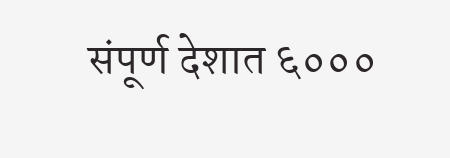संपूर्ण देशात ६०००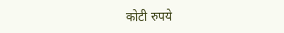कोटी रुपये